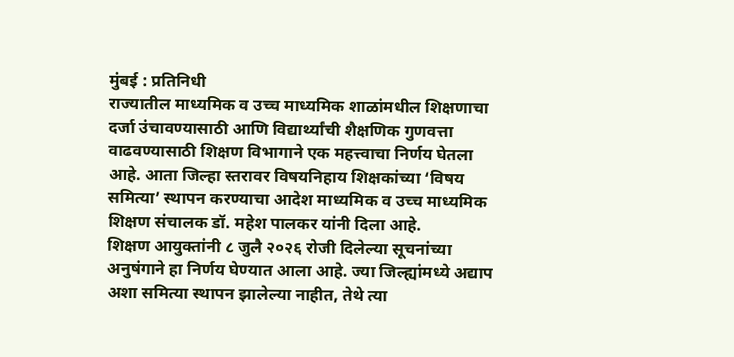मुंबई : प्रतिनिधी
राज्यातील माध्यमिक व उच्च माध्यमिक शाळांमधील शिक्षणाचा दर्जा उंचावण्यासाठी आणि विद्यार्थ्यांची शैक्षणिक गुणवत्ता वाढवण्यासाठी शिक्षण विभागाने एक महत्त्वाचा निर्णय घेतला आहे. आता जिल्हा स्तरावर विषयनिहाय शिक्षकांच्या ‘विषय समित्या’ स्थापन करण्याचा आदेश माध्यमिक व उच्च माध्यमिक शिक्षण संचालक डॉ. महेश पालकर यांनी दिला आहे.
शिक्षण आयुक्तांनी ८ जुलै २०२६ रोजी दिलेल्या सूचनांच्या अनुषंगाने हा निर्णय घेण्यात आला आहे. ज्या जिल्ह्यांमध्ये अद्याप अशा समित्या स्थापन झालेल्या नाहीत, तेथे त्या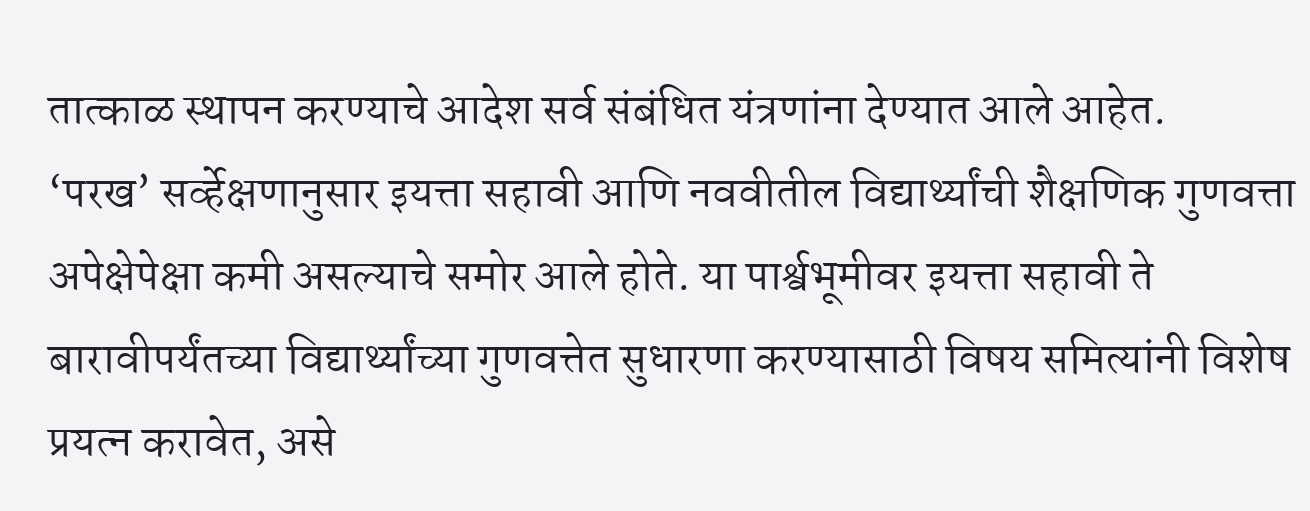तात्काळ स्थापन करण्याचे आदेश सर्व संबंधित यंत्रणांना देण्यात आले आहेत.
‘परख’ सर्व्हेक्षणानुसार इयत्ता सहावी आणि नववीतील विद्यार्थ्यांची शैक्षणिक गुणवत्ता अपेक्षेपेक्षा कमी असल्याचे समोर आले होते. या पार्श्वभूमीवर इयत्ता सहावी ते बारावीपर्यंतच्या विद्यार्थ्यांच्या गुणवत्तेत सुधारणा करण्यासाठी विषय समित्यांनी विशेष प्रयत्न करावेत, असे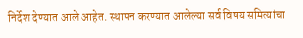निर्देश देण्यात आले आहेत. स्थापन करण्यात आलेल्या सर्व विषय समित्यांचा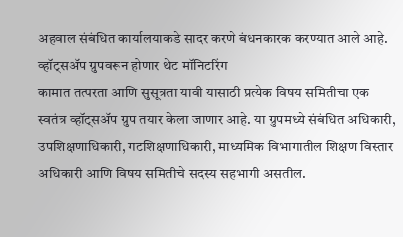अहवाल संबंधित कार्यालयाकडे सादर करणे बंधनकारक करण्यात आले आहे.
व्हॉट्सॲप ग्रुपवरून होणार थेट मॉनिटरिंग
कामात तत्परता आणि सुसूत्रता यावी यासाठी प्रत्येक विषय समितीचा एक स्वतंत्र व्हॉट्सॲप ग्रुप तयार केला जाणार आहे. या ग्रुपमध्ये संबंधित अधिकारी, उपशिक्षणाधिकारी, गटशिक्षणाधिकारी, माध्यमिक विभागातील शिक्षण विस्तार अधिकारी आणि विषय समितीचे सदस्य सहभागी असतील.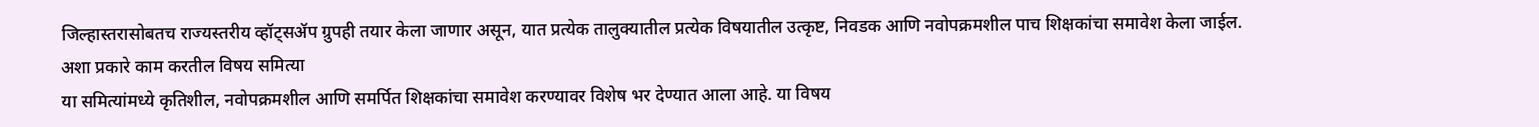जिल्हास्तरासोबतच राज्यस्तरीय व्हॉट्सॲप ग्रुपही तयार केला जाणार असून, यात प्रत्येक तालुक्यातील प्रत्येक विषयातील उत्कृष्ट, निवडक आणि नवोपक्रमशील पाच शिक्षकांचा समावेश केला जाईल.
अशा प्रकारे काम करतील विषय समित्या
या समित्यांमध्ये कृतिशील, नवोपक्रमशील आणि समर्पित शिक्षकांचा समावेश करण्यावर विशेष भर देण्यात आला आहे. या विषय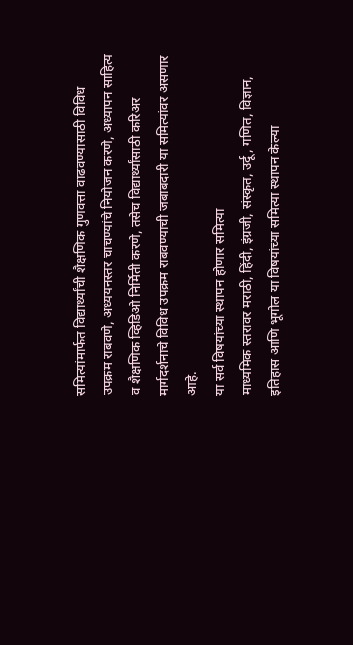समित्यांमार्फत विद्यार्थ्यांची शैक्षणिक गुणवत्ता वाढवण्यासाठी विविध उपक्रम राबवणे, अध्ययनस्तर चाचण्यांचे नियोजन करणे, अध्यापन साहित्य व शैक्षणिक व्हिडिओ निर्मिती करणे, तसेच विद्यार्थ्यांसाठी करिअर मार्गदर्शनाचे विविध उपक्रम राबवण्याची जबाबदारी या समित्यांवर असणार आहे.
या सर्व विषयांच्या स्थापन होणार समित्या
माध्यमिक स्तरावर मराठी, हिंदी, इंग्रजी, संस्कृत, उर्दू, गणित, विज्ञान, इतिहास आणि भूगोल या विषयांच्या समित्या स्थापन केल्या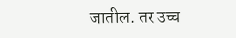जातील. तर उच्च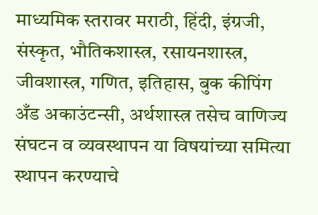माध्यमिक स्तरावर मराठी, हिंदी, इंग्रजी, संस्कृत, भौतिकशास्त्र, रसायनशास्त्र, जीवशास्त्र, गणित, इतिहास, बुक कीपिंग अँड अकाउंटन्सी, अर्थशास्त्र तसेच वाणिज्य संघटन व व्यवस्थापन या विषयांच्या समित्या स्थापन करण्याचे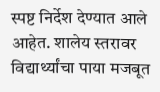स्पष्ट निर्देश देण्यात आले आहेत. शालेय स्तरावर विद्यार्थ्यांचा पाया मजबूत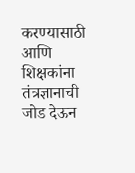करण्यासाठी आणि शिक्षकांना तंत्रज्ञानाची जोड देऊन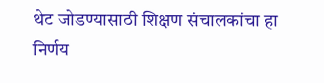थेट जोडण्यासाठी शिक्षण संचालकांचा हा निर्णय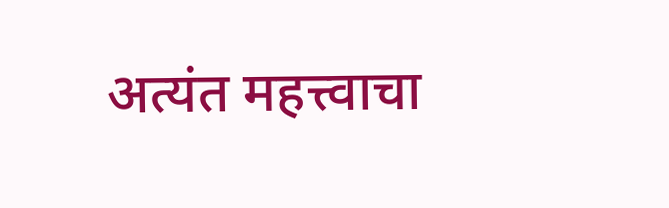अत्यंत महत्त्वाचा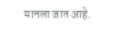मानला जात आहे.